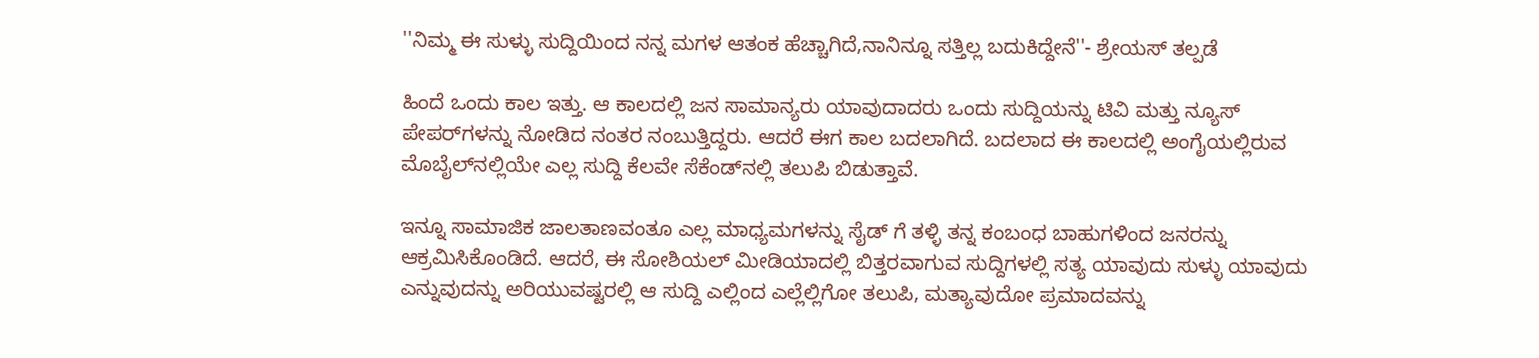''ನಿಮ್ಮ ಈ ಸುಳ್ಳು ಸುದ್ದಿಯಿಂದ ನನ್ನ ಮಗಳ ಆತಂಕ ಹೆಚ್ಚಾಗಿದೆ,ನಾನಿನ್ನೂ ಸತ್ತಿಲ್ಲ ಬದುಕಿದ್ದೇನೆ''- ಶ್ರೇಯಸ್ ತಲ್ಪಡೆ

ಹಿಂದೆ ಒಂದು ಕಾಲ ಇತ್ತು. ಆ ಕಾಲದಲ್ಲಿ ಜನ ಸಾಮಾನ್ಯರು ಯಾವುದಾದರು ಒಂದು ಸುದ್ದಿಯನ್ನು ಟಿವಿ ಮತ್ತು ನ್ಯೂಸ್ ಪೇಪರ್‌ಗಳನ್ನು ನೋಡಿದ ನಂತರ ನಂಬುತ್ತಿದ್ದರು. ಆದರೆ ಈಗ ಕಾಲ ಬದಲಾಗಿದೆ. ಬದಲಾದ ಈ ಕಾಲದಲ್ಲಿ ಅಂಗೈಯಲ್ಲಿರುವ ಮೊಬೈಲ್‌ನಲ್ಲಿಯೇ ಎಲ್ಲ ಸುದ್ದಿ ಕೆಲವೇ ಸೆಕೆಂಡ್‌ನಲ್ಲಿ ತಲುಪಿ ಬಿಡುತ್ತಾವೆ.

ಇನ್ನೂ ಸಾಮಾಜಿಕ ಜಾಲತಾಣವಂತೂ ಎಲ್ಲ ಮಾಧ್ಯಮಗಳನ್ನು ಸೈಡ್‌ ಗೆ ತಳ್ಳಿ ತನ್ನ ಕಂಬಂಧ ಬಾಹುಗಳಿಂದ ಜನರನ್ನು ಆಕ್ರಮಿಸಿಕೊಂಡಿದೆ. ಆದರೆ, ಈ ಸೋಶಿಯಲ್ ಮೀಡಿಯಾದಲ್ಲಿ ಬಿತ್ತರವಾಗುವ ಸುದ್ದಿಗಳಲ್ಲಿ ಸತ್ಯ ಯಾವುದು ಸುಳ್ಳು ಯಾವುದು ಎನ್ನುವುದನ್ನು ಅರಿಯುವಷ್ಟರಲ್ಲಿ ಆ ಸುದ್ದಿ ಎಲ್ಲಿಂದ ಎಲ್ಲೆಲ್ಲಿಗೋ ತಲುಪಿ, ಮತ್ಯಾವುದೋ ಪ್ರಮಾದವನ್ನು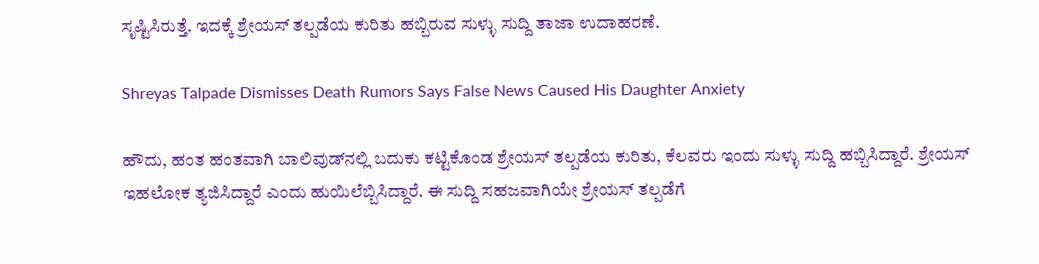ಸೃಷ್ಟಿಸಿರುತ್ತೆ. ಇದಕ್ಕೆ ಶ್ರೇಯಸ್ ತಲ್ಪಡೆಯ ಕುರಿತು ಹಬ್ಬಿರುವ ಸುಳ್ಳು ಸುದ್ದಿ ತಾಜಾ ಉದಾಹರಣೆ.

Shreyas Talpade Dismisses Death Rumors Says False News Caused His Daughter Anxiety

ಹೌದು, ಹಂತ ಹಂತವಾಗಿ ಬಾಲಿವುಡ್‌ನಲ್ಲಿ ಬದುಕು ಕಟ್ಟಿಕೊಂಡ ಶ್ರೇಯಸ್ ತಲ್ಪಡೆಯ ಕುರಿತು, ಕೆಲವರು ಇಂದು ಸುಳ್ಳು ಸುದ್ದಿ ಹಬ್ಬಿಸಿದ್ದಾರೆ. ಶ್ರೇಯಸ್ ಇಹಲೋಕ ತ್ಯಜಿಸಿದ್ದಾರೆ ಎಂದು ಹುಯಿಲೆಬ್ಬಿಸಿದ್ದಾರೆ. ಈ ಸುದ್ದಿ ಸಹಜವಾಗಿಯೇ ಶ್ರೇಯಸ್ ತಲ್ಪಡೆಗೆ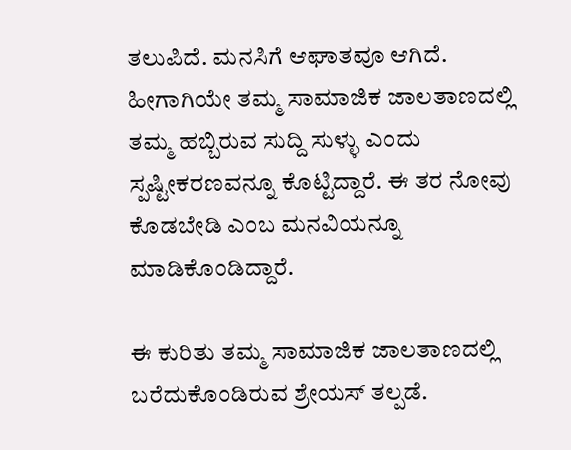ತಲುಪಿದೆ. ಮನಸಿಗೆ ಆಘಾತವೂ ಆಗಿದೆ. ಹೀಗಾಗಿಯೇ ತಮ್ಮ ಸಾಮಾಜಿಕ ಜಾಲತಾಣದಲ್ಲಿ ತಮ್ಮ ಹಬ್ಬಿರುವ ಸುದ್ದಿ ಸುಳ್ಳು ಎಂದು ಸ್ಪಷ್ಟೀಕರಣವನ್ನೂ ಕೊಟ್ಟಿದ್ದಾರೆ. ಈ ತರ ನೋವು ಕೊಡಬೇಡಿ ಎಂಬ ಮನವಿಯನ್ನೂ ಮಾಡಿಕೊಂಡಿದ್ದಾರೆ.

ಈ ಕುರಿತು ತಮ್ಮ ಸಾಮಾಜಿಕ ಜಾಲತಾಣದಲ್ಲಿ ಬರೆದುಕೊಂಡಿರುವ ಶ್ರೇಯಸ್ ತಲ್ಪಡೆ.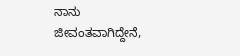ನಾನು ಜೀವಂತವಾಗಿದ್ದೇನೆ,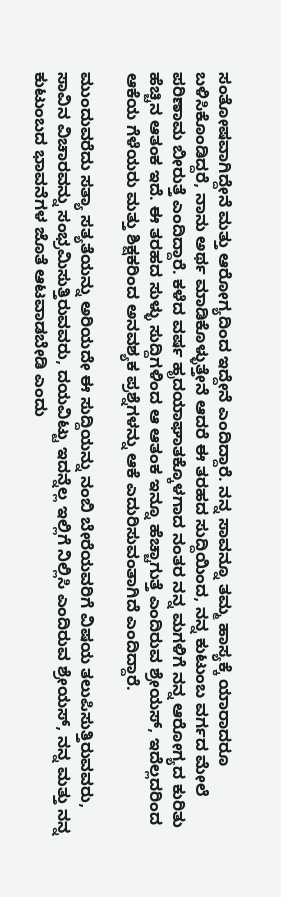ಸಂತೋಷವಾಗಿದ್ದೇನೆ ಮತ್ತು ಆರೋಗ್ಯದಿಂದ ಇದ್ದೇನೆ ಎಂದಿದ್ದಾರೆ. ನನ್ನ ಸಾವನ್ನೂ ತಮ್ಮ ಹಾಸ್ಯಕ್ಕೆ ಯಾರಾದರೂ ಬಳಿಸಿಕೊಂಡಿದ್ದರೆ, ನಾನು ಅರ್ಥ ಮಾಡಿಕೊಳ್ಳುತ್ತೇನೆ ಆದರೆ ಈ ತರಹದ ಸುದ್ದಿಯಿಂದ, ನನ್ನ ಕುಟುಂಬ ವರ್ಗದ ಮೇಲೆ ಪರಿಣಾಮ ಬೀರುತ್ತೆ ಎಂದಿದ್ದಾರೆ. ಕಳೆದ ವರ್ಷ ಹೃದಯಾಘಾತಕ್ಕೊಳಗಾದ ನಂತರ ನನ್ನ ಮಗಳಿಗೆ ನನ್ನ ಆರೋಗ್ಯದ ಕುರಿತು ಹೆಚ್ಚಿನ ಆತಂಕ ಇದೆ. ಈ ತರಹದ ಸುಳ್ಳು ಸುದ್ದಿಗಳಿಂದ ಆ ಆತಂಕ ಇನ್ನೂ ಹೆಚ್ಚಾಗುತ್ತೆ ಎಂದಿರುವ ಶ್ರೇಯಸ್, ಇದೆಲ್ಲದರಿಂದ ಆಕೆಯ ಗೆಳೆಯರು ಮತ್ತು ಶಿಕ್ಷಕರಿಂದ ಅನವಶ್ಯಕ ಪ್ರಶ್ನೆಗಳನ್ನು ಆಕೆ ಎದುರಿಸುವಂತಾಗಿದೆ ಎಂದಿದ್ದಾರೆ.

ಮುಂದುವರೆದು ಸತ್ಯಾ ಸತ್ಯತೆಯನ್ನು ಅರಿಯದೇ ಈ ಸುದ್ದಿಯನ್ನು ನಂಬಿ ಬೇರೆಯವರಿಗೆ ವಿಷಯ ತಲುಪಿಸುತ್ತಿರುವವರು, ಸಾವಿನ ವಿಚಾರವನ್ನು ಸಂಭ್ರಮಿಸುತ್ತಿರುವವರು, ದಯವಿಟ್ಟು ಇದನ್ನೆಲ್ಲ ಇಲ್ಲಿಗೆ ನಿಲ್ಲಿಸಿ ಎಂದಿರುವ ಶ್ರೇಯಸ್, ನನ್ನ ಮತ್ತು ನನ್ನ ಕುಟುಂಬದ ಭಾವನೆಗಳ ಜೊತೆ ಆಟವಾಡಬೇಡಿ ಎಂದು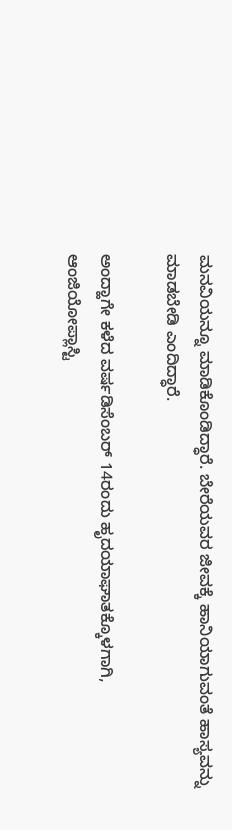ಮನವಿಯನ್ನೂ ಮಾಡಿಕೊಂಡಿದ್ಧಾರೆ. ಬೇರೆಯವರ ಜೀವಕ್ಕೆ ಹಾನಿಯಾಗುವಂತೆ ಹಾಸ್ಯವನ್ನು ಮಾಡಬೇಡಿ ಎಂದಿದ್ಧಾರೆ.

ಅಂದ್ಹಾಗೇ ಕಳೆದ ವರ್ಷಡಿಸೆಂಬರ್ 14ರಂದು ಹೃದಯಾಘಾತಕ್ಕೊಳಗಾಗಿ, ಆಂಜಿಯೋಪ್ಲಾಸ್ಟಿ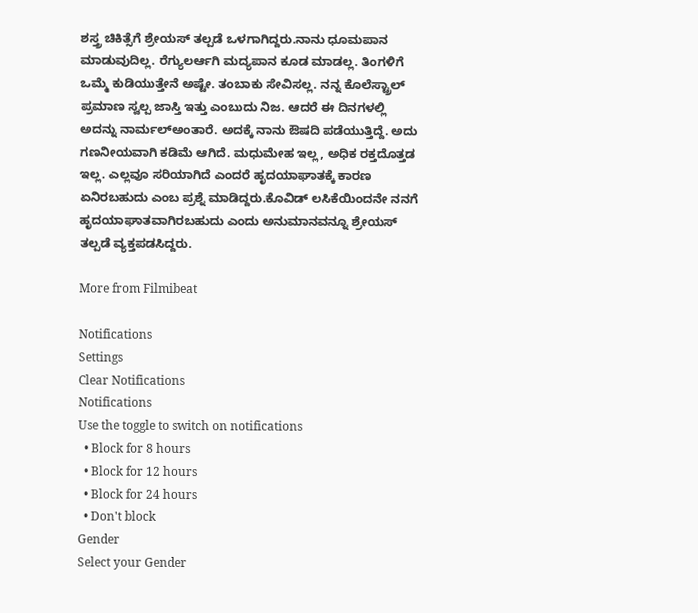ಶಸ್ತ್ರ ಚಿಕಿತ್ಸೆಗೆ ಶ್ರೇಯಸ್ ತಲ್ಪಡೆ ಒಳಗಾಗಿದ್ದರು.ನಾನು ಧೂಮಪಾನ ಮಾಡುವುದಿಲ್ಲ. ರೆಗ್ಯುಲರ್ಆಗಿ ಮದ್ಯಪಾನ ಕೂಡ ಮಾಡಲ್ಲ. ತಿಂಗಳಿಗೆ ಒಮ್ಮೆ ಕುಡಿಯುತ್ತೇನೆ ಅಷ್ಟೇ. ತಂಬಾಕು ಸೇವಿಸಲ್ಲ. ನನ್ನ ಕೊಲೆಸ್ಟ್ರಾಲ್ ಪ್ರಮಾಣ ಸ್ವಲ್ಪ ಜಾಸ್ತಿ ಇತ್ತು ಎಂಬುದು ನಿಜ. ಆದರೆ ಈ ದಿನಗಳಲ್ಲಿ ಅದನ್ನು ನಾರ್ಮಲ್ಅಂತಾರೆ. ಅದಕ್ಕೆ ನಾನು ಔಷದಿ ಪಡೆಯುತ್ತಿದ್ದೆ. ಅದು ಗಣನೀಯವಾಗಿ ಕಡಿಮೆ ಆಗಿದೆ. ಮಧುಮೇಹ ಇಲ್ಲ, ಅಧಿಕ ರಕ್ತದೊತ್ತಡ ಇಲ್ಲ. ಎಲ್ಲವೂ ಸರಿಯಾಗಿದೆ ಎಂದರೆ ಹೃದಯಾಘಾತಕ್ಕೆ ಕಾರಣ ಏನಿರಬಹುದು ಎಂಬ ಪ್ರಶ್ನೆ ಮಾಡಿದ್ದರು.ಕೊವಿಡ್ ಲಸಿಕೆಯಿಂದನೇ ನನಗೆ ಹೃದಯಾಘಾತವಾಗಿರಬಹುದು ಎಂದು ಅನುಮಾನವನ್ನೂ ಶ್ರೇಯಸ್ ತಲ್ಪಡೆ ವ್ಯಕ್ತಪಡಸಿದ್ದರು.

More from Filmibeat

Notifications
Settings
Clear Notifications
Notifications
Use the toggle to switch on notifications
  • Block for 8 hours
  • Block for 12 hours
  • Block for 24 hours
  • Don't block
Gender
Select your Gender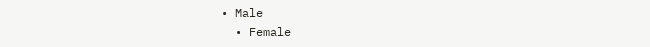• Male
  • Female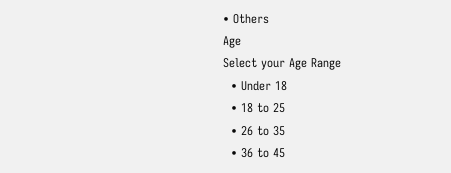• Others
Age
Select your Age Range
  • Under 18
  • 18 to 25
  • 26 to 35
  • 36 to 45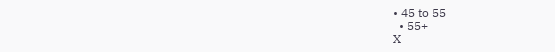• 45 to 55
  • 55+
X